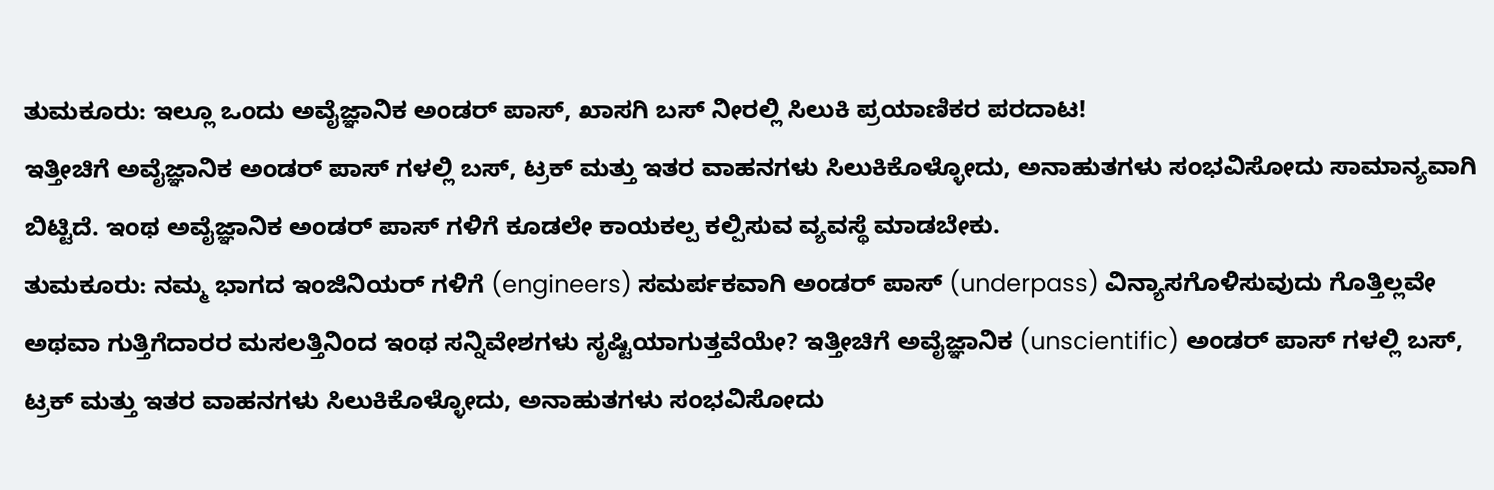ತುಮಕೂರು: ಇಲ್ಲೂ ಒಂದು ಅವೈಜ್ಞಾನಿಕ ಅಂಡರ್ ಪಾಸ್, ಖಾಸಗಿ ಬಸ್ ನೀರಲ್ಲಿ ಸಿಲುಕಿ ಪ್ರಯಾಣಿಕರ ಪರದಾಟ!
ಇತ್ತೀಚಿಗೆ ಅವೈಜ್ಞಾನಿಕ ಅಂಡರ್ ಪಾಸ್ ಗಳಲ್ಲಿ ಬಸ್, ಟ್ರಕ್ ಮತ್ತು ಇತರ ವಾಹನಗಳು ಸಿಲುಕಿಕೊಳ್ಳೋದು, ಅನಾಹುತಗಳು ಸಂಭವಿಸೋದು ಸಾಮಾನ್ಯವಾಗಿ ಬಿಟ್ಟಿದೆ. ಇಂಥ ಅವೈಜ್ಞಾನಿಕ ಅಂಡರ್ ಪಾಸ್ ಗಳಿಗೆ ಕೂಡಲೇ ಕಾಯಕಲ್ಪ ಕಲ್ಪಿಸುವ ವ್ಯವಸ್ಥೆ ಮಾಡಬೇಕು.
ತುಮಕೂರು: ನಮ್ಮ ಭಾಗದ ಇಂಜಿನಿಯರ್ ಗಳಿಗೆ (engineers) ಸಮರ್ಪಕವಾಗಿ ಅಂಡರ್ ಪಾಸ್ (underpass) ವಿನ್ಯಾಸಗೊಳಿಸುವುದು ಗೊತ್ತಿಲ್ಲವೇ ಅಥವಾ ಗುತ್ತಿಗೆದಾರರ ಮಸಲತ್ತಿನಿಂದ ಇಂಥ ಸನ್ನಿವೇಶಗಳು ಸೃಷ್ಟಿಯಾಗುತ್ತವೆಯೇ? ಇತ್ತೀಚಿಗೆ ಅವೈಜ್ಞಾನಿಕ (unscientific) ಅಂಡರ್ ಪಾಸ್ ಗಳಲ್ಲಿ ಬಸ್, ಟ್ರಕ್ ಮತ್ತು ಇತರ ವಾಹನಗಳು ಸಿಲುಕಿಕೊಳ್ಳೋದು, ಅನಾಹುತಗಳು ಸಂಭವಿಸೋದು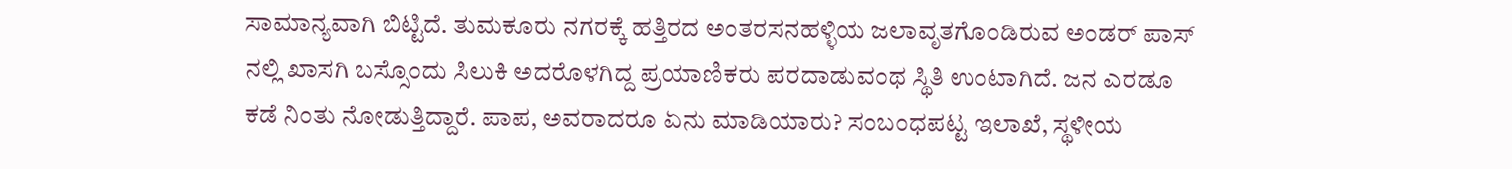ಸಾಮಾನ್ಯವಾಗಿ ಬಿಟ್ಟಿದೆ. ತುಮಕೂರು ನಗರಕ್ಕೆ ಹತ್ತಿರದ ಅಂತರಸನಹಳ್ಳಿಯ ಜಲಾವೃತಗೊಂಡಿರುವ ಅಂಡರ್ ಪಾಸ್ ನಲ್ಲಿ ಖಾಸಗಿ ಬಸ್ಸೊಂದು ಸಿಲುಕಿ ಅದರೊಳಗಿದ್ದ ಪ್ರಯಾಣಿಕರು ಪರದಾಡುವಂಥ ಸ್ಥಿತಿ ಉಂಟಾಗಿದೆ. ಜನ ಎರಡೂ ಕಡೆ ನಿಂತು ನೋಡುತ್ತಿದ್ದಾರೆ. ಪಾಪ, ಅವರಾದರೂ ಏನು ಮಾಡಿಯಾರು? ಸಂಬಂಧಪಟ್ಟ ಇಲಾಖೆ, ಸ್ಥಳೀಯ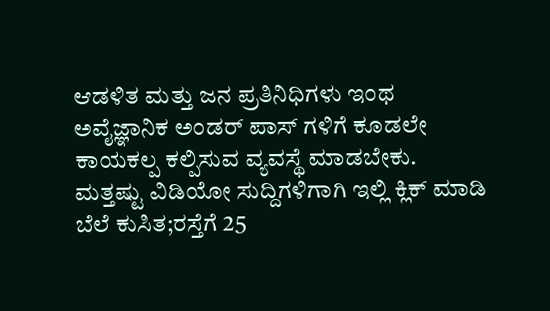ಆಡಳಿತ ಮತ್ತು ಜನ ಪ್ರತಿನಿಧಿಗಳು ಇಂಥ ಅವೈಜ್ಞಾನಿಕ ಅಂಡರ್ ಪಾಸ್ ಗಳಿಗೆ ಕೂಡಲೇ ಕಾಯಕಲ್ಪ ಕಲ್ಪಿಸುವ ವ್ಯವಸ್ಥೆ ಮಾಡಬೇಕು.
ಮತ್ತಷ್ಟು ವಿಡಿಯೋ ಸುದ್ದಿಗಳಿಗಾಗಿ ಇಲ್ಲಿ ಕ್ಲಿಕ್ ಮಾಡಿ
ಬೆಲೆ ಕುಸಿತ;ರಸ್ತೆಗೆ 25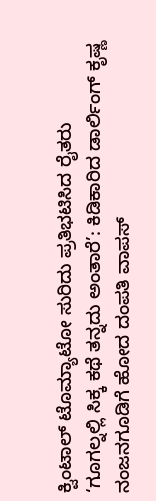ಕ್ವಿಂಟಾಲ್ ಟೊಮ್ಯಾಟೋ ಸುರಿದು ಪ್ರತಿಭಟಿಸಿದ ರೈತರು
‘ಗೂಗಲ್ನಲ್ಲಿ ಸಿಕ್ಕ ಕಥೆ ತನ್ನದು ಅಂತಾರೆ’: ಕಿಡಿಕಾರಿದ ಡಾರ್ಲಿಂಗ್ ಕೃಷ್ಣ
ನಂಜನಗೂಡಿಗೆ ಹೋದ ದಂಪತಿ ವಾಪಸ್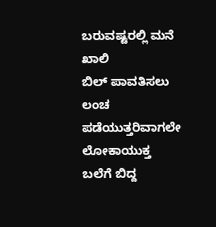ಬರುವಷ್ಟರಲ್ಲಿ ಮನೆ ಖಾಲಿ
ಬಿಲ್ ಪಾವತಿಸಲು ಲಂಚ ಪಡೆಯುತ್ತರಿವಾಗಲೇ ಲೋಕಾಯುಕ್ತ ಬಲೆಗೆ ಬಿದ್ದ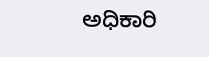ಅಧಿಕಾರಿ